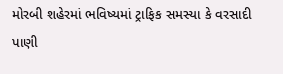મોરબી શહેરમાં ભવિષ્યમાં ટ્રાફિક સમસ્યા કે વરસાદી પાણી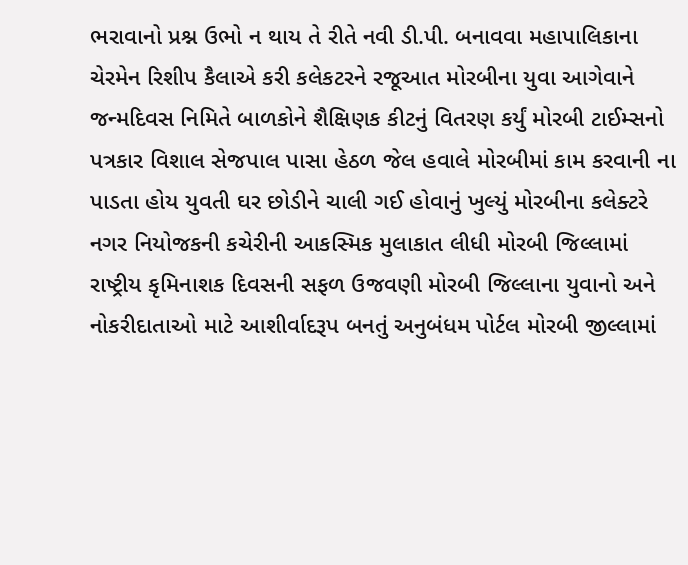ભરાવાનો પ્રશ્ન ઉભો ન થાય તે રીતે નવી ડી.પી. બનાવવા મહાપાલિકાના ચેરમેન રિશીપ કૈલાએ કરી કલેકટરને રજૂઆત મોરબીના યુવા આગેવાને જન્મદિવસ નિમિતે બાળકોને શૈક્ષિણક કીટનું વિતરણ કર્યું મોરબી ટાઈમ્સનો પત્રકાર વિશાલ સેજપાલ પાસા હેઠળ જેલ હવાલે મોરબીમાં કામ કરવાની ના પાડતા હોય યુવતી ઘર છોડીને ચાલી ગઈ હોવાનું ખુલ્યું મોરબીના કલેક્ટરે નગર નિયોજકની કચેરીની આકસ્મિક મુલાકાત લીધી મોરબી જિલ્લામાં રાષ્ટ્રીય કૃમિનાશક દિવસની સફળ ઉજવણી મોરબી જિલ્લાના યુવાનો અને નોકરીદાતાઓ માટે આશીર્વાદરૂપ બનતું અનુબંધમ પોર્ટલ મોરબી જીલ્લામાં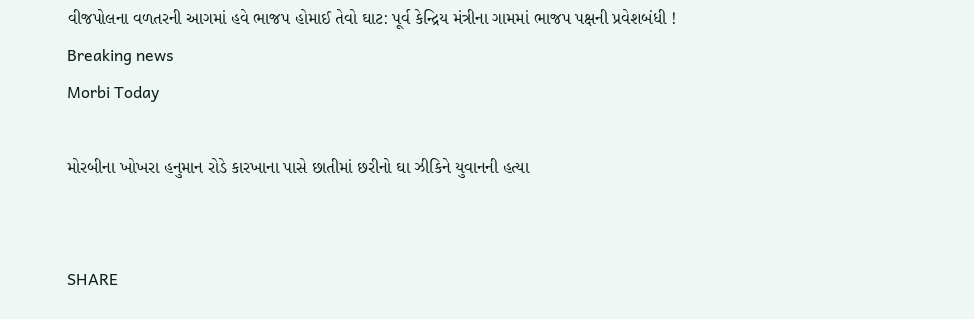વીજપોલના વળતરની આગમાં હવે ભાજપ હોમાઈ તેવો ઘાટ: પૂર્વ કેન્દ્રિય મંત્રીના ગામમાં ભાજપ પક્ષની પ્રવેશબંધી !
Breaking news
Morbi Today

મોરબીના ખોખરા હનુમાન રોડે કારખાના પાસે છાતીમાં છરીનો ઘા ઝીકિને યુવાનની હત્યા


SHARE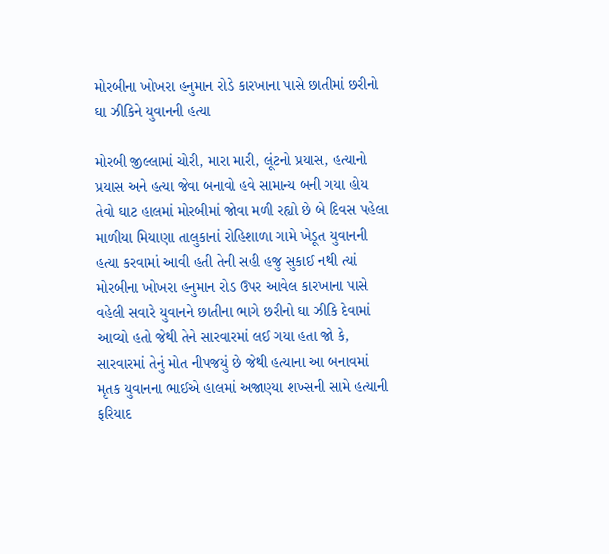મોરબીના ખોખરા હનુમાન રોડે કારખાના પાસે છાતીમાં છરીનો ઘા ઝીકિને યુવાનની હત્યા

મોરબી જીલ્લામાં ચોરી, મારા મારી, લૂંટનો પ્રયાસ, હત્યાનો પ્રયાસ અને હત્યા જેવા બનાવો હવે સામાન્ય બની ગયા હોય તેવો ઘાટ હાલમાં મોરબીમાં જોવા મળી રહ્યો છે બે દિવસ પહેલા માળીયા મિયાણા તાલુકાનાં રોહિશાળા ગામે ખેડૂત યુવાનની હત્યા કરવામાં આવી હતી તેની સહી હજુ સુકાઈ નથી ત્યાં મોરબીના ખોખરા હનુમાન રોડ ઉપર આવેલ કારખાના પાસે વહેલી સવારે યુવાનને છાતીના ભાગે છરીનો ઘા ઝીકિ દેવામાં આવ્યો હતો જેથી તેને સારવારમાં લઈ ગયા હતા જો કે, સારવારમાં તેનું મોત નીપજયું છે જેથી હત્યાના આ બનાવમાં મૃતક યુવાનના ભાઈએ હાલમાં અજાણ્યા શખ્સની સામે હત્યાની ફરિયાદ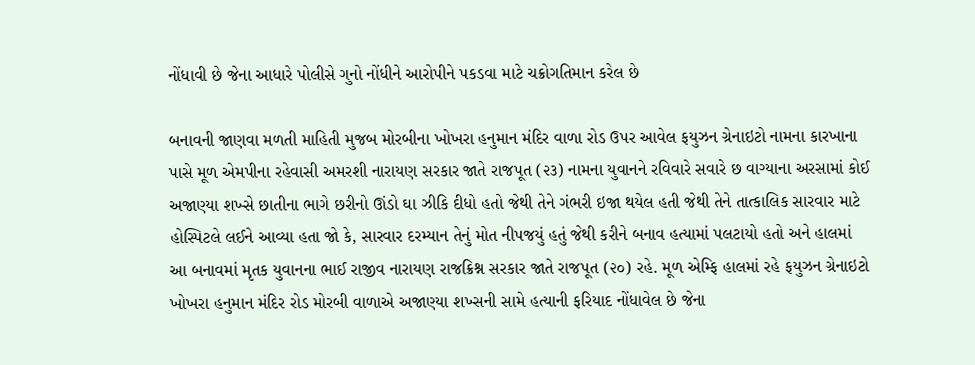નોંધાવી છે જેના આધારે પોલીસે ગુનો નોંધીને આરોપીને પકડવા માટે ચક્રોગતિમાન કરેલ છે

બનાવની જાણવા મળતી માહિતી મુજબ મોરબીના ખોખરા હનુમાન મંદિર વાળા રોડ ઉપર આવેલ ફયુઝન ગ્રેનાઇટો નામના કારખાના પાસે મૂળ એમપીના રહેવાસી અમરશી નારાયણ સરકાર જાતે રાજપૂત (૨૩) નામના યુવાનને રવિવારે સવારે છ વાગ્યાના અરસામાં કોઈ અજાણ્યા શખ્સે છાતીના ભાગે છરીનો ઊંડો ઘા ઝીકિ દીધો હતો જેથી તેને ગંભરી ઇજા થયેલ હતી જેથી તેને તાત્કાલિક સારવાર માટે હોસ્પિટલે લઈને આવ્યા હતા જો કે, સારવાર દરમ્યાન તેનું મોત નીપજયું હતું જેથી કરીને બનાવ હત્યામાં પલટાયો હતો અને હાલમાં આ બનાવમાં મૃતક યુવાનના ભાઈ રાજીવ નારાયણ રાજક્રિશ્ન સરકાર જાતે રાજપૂત (૨૦) રહે. મૂળ એમ્ફિ હાલમાં રહે ફયુઝન ગ્રેનાઇટો ખોખરા હનુમાન મંદિર રોડ મોરબી વાળાએ અજાણ્યા શખ્સની સામે હત્યાની ફરિયાદ નોંધાવેલ છે જેના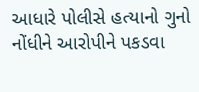આધારે પોલીસે હત્યાનો ગુનો નોંધીને આરોપીને પકડવા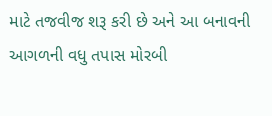માટે તજવીજ શરૂ કરી છે અને આ બનાવની આગળની વધુ તપાસ મોરબી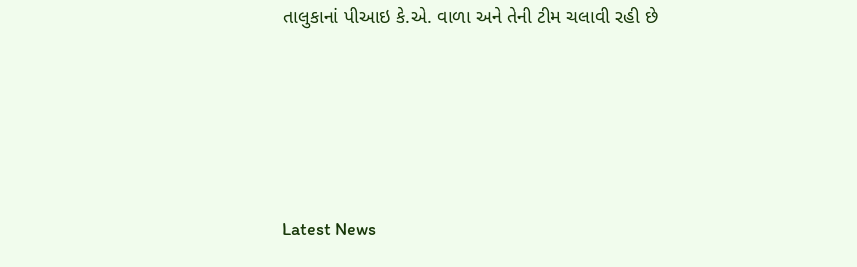તાલુકાનાં પીઆઇ કે.એ. વાળા અને તેની ટીમ ચલાવી રહી છે






Latest News